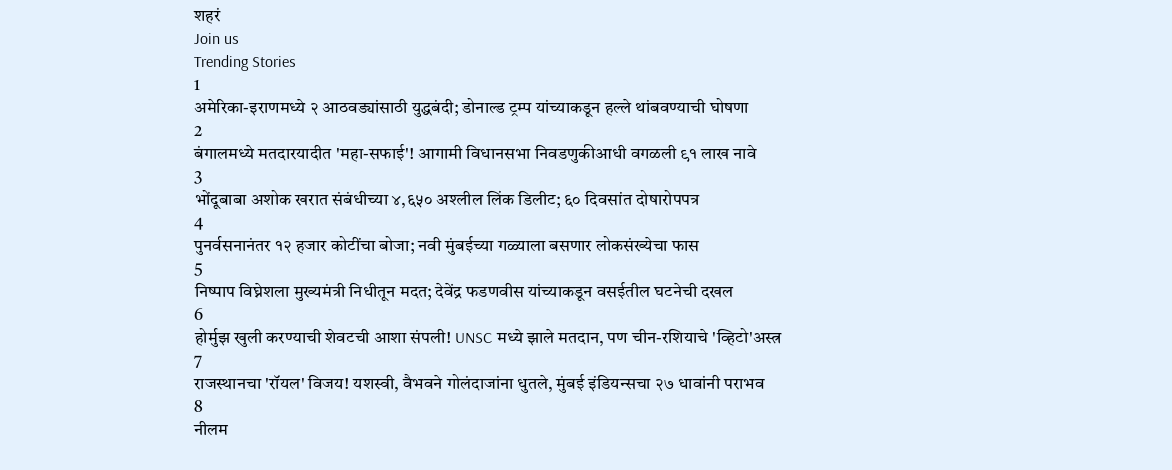शहरं
Join us
Trending Stories
1
अमेरिका-इराणमध्ये २ आठवड्यांसाठी युद्धबंदी; डोनाल्ड ट्रम्प यांच्याकडून हल्ले थांबवण्याची घोषणा
2
बंगालमध्ये मतदारयादीत 'महा-सफाई'! आगामी विधानसभा निवडणुकीआधी वगळली ९१ लाख नावे
3
भोंदूबाबा अशोक खरात संबंधीच्या ४,६५० अश्लील लिंक डिलीट; ६० दिवसांत दोषारोपपत्र
4
पुनर्वसनानंतर १२ हजार कोटींचा बोजा; नवी मुंबईच्या गळ्याला बसणार लोकसंख्येचा फास
5
निष्पाप विघ्नेशला मुख्यमंत्री निधीतून मदत; देवेंद्र फडणवीस यांच्याकडून वसईतील घटनेची दखल
6
होर्मुझ खुली करण्याची शेवटची आशा संपली! UNSC मध्ये झाले मतदान, पण चीन-रशियाचे 'व्हिटो'अस्त्र
7
राजस्थानचा 'रॉयल' विजय! यशस्वी, वैभवने गोलंदाजांना धुतले, मुंबई इंडियन्सचा २७ धावांनी पराभव
8
नीलम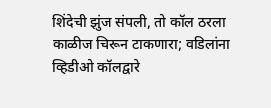शिंदेची झुंज संपली, तो कॉल ठरला काळीज चिरून टाकणारा; वडिलांना व्हिडीओ कॉलद्वारे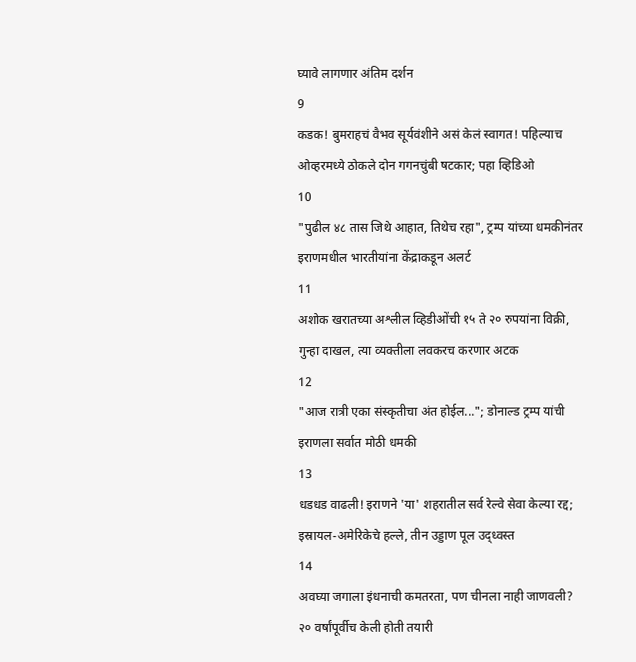घ्यावे लागणार अंतिम दर्शन
9
कडक! बुमराहचं वैभव सूर्यवंशीने असं केलं स्वागत! पहिल्याच ओव्हरमध्ये ठोकले दोन गगनचुंबी षटकार; पहा व्हिडिओ
10
"पुढील ४८ तास जिथे आहात, तिथेच रहा", ट्रम्प यांच्या धमकीनंतर इराणमधील भारतीयांना केंद्राकडून अलर्ट
11
अशोक खरातच्या अश्लील व्हिडीओंची १५ ते २० रुपयांना विक्री, गुन्हा दाखल, त्या व्यक्तीला लवकरच करणार अटक
12
"आज रात्री एका संस्कृतीचा अंत होईल..."; डोनाल्ड ट्रम्प यांची इराणला सर्वात मोठी धमकी
13
धडधड वाढली! इराणने 'या' शहरातील सर्व रेल्वे सेवा केल्या रद्द; इस्रायल-अमेरिकेचे हल्ले, तीन उड्डाण पूल उद्ध्वस्त
14
अवघ्या जगाला इंधनाची कमतरता, पण चीनला नाही जाणवली? २० वर्षांपूर्वीच केली होती तयारी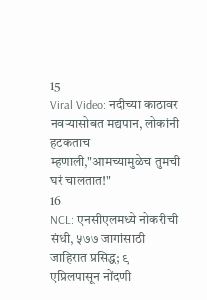15
Viral Video: नदीच्या काठावर नवऱ्यासोबत मद्यपान, लोकांनी हटकताच म्हणाली,"आमच्यामुळेच तुमची घरं चालतात!"
16
NCL: एनसीएलमध्ये नोकरीची संधी, ५७७ जागांसाठी जाहिरात प्रसिद्ध; ९ एप्रिलपासून नोंदणी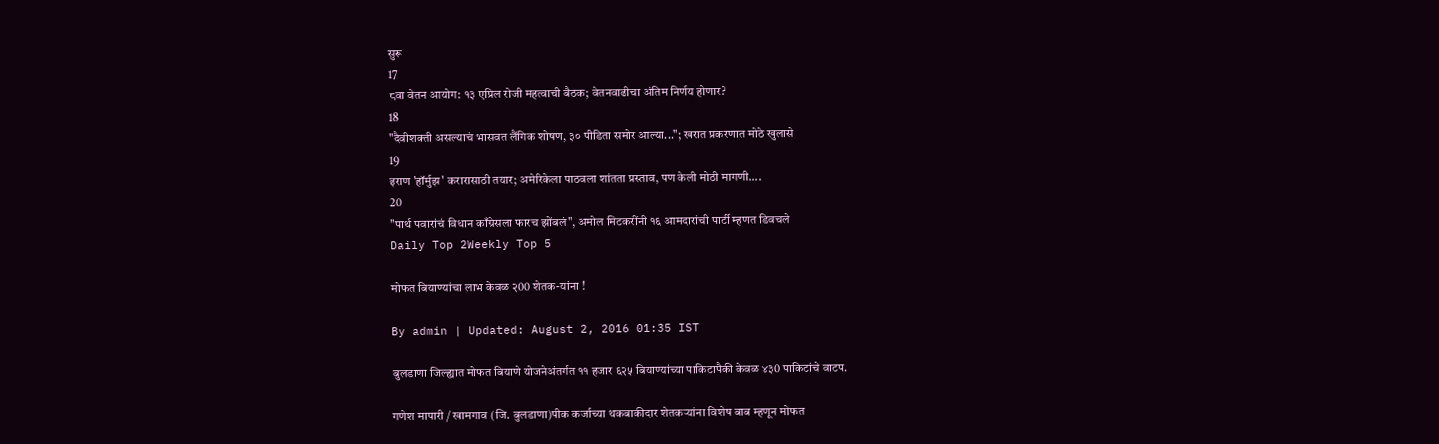सुरू
17
८वा वेतन आयोग: १३ एप्रिल रोजी महत्वाची बैठक; वेतनवाढीचा अंतिम निर्णय होणार?
18
"दैवीशक्ती असल्याचं भासवत लैंगिक शोषण, ३० पीडिता समोर आल्या..."; खरात प्रकरणात मोठे खुलासे
19
इराण 'हॉर्मुझ' करारासाठी तयार; अमेरिकेला पाठवला शांतता प्रस्ताव, पण केली मोठी मागणी....
20
"पार्थ पवारांचं विधान काँग्रेसला फारच झोंबलं", अमोल मिटकरींनी १६ आमदारांची पार्टी म्हणत डिवचले
Daily Top 2Weekly Top 5

मोफत बियाण्यांचा लाभ केवळ २00 शेतक-यांना !

By admin | Updated: August 2, 2016 01:35 IST

बुलडाणा जिल्ह्यात मोफत बियाणे योजनेअंतर्गत ११ हजार ६२५ बियाण्यांच्या पाकिटापैकी केवळ ४३0 पाकिटांचे वाटप.

गणेश मापारी / खामगाव (जि. बुलडाणा)पीक कर्जाच्या थकबाकीदार शेतकर्‍यांना विशेष बाब म्हणून मोफत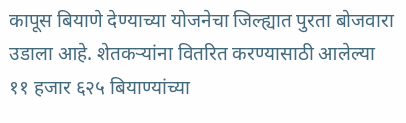कापूस बियाणे देण्याच्या योजनेचा जिल्ह्यात पुरता बोजवारा उडाला आहे. शेतकर्‍यांना वितरित करण्यासाठी आलेल्या ११ हजार ६२५ बियाण्यांच्या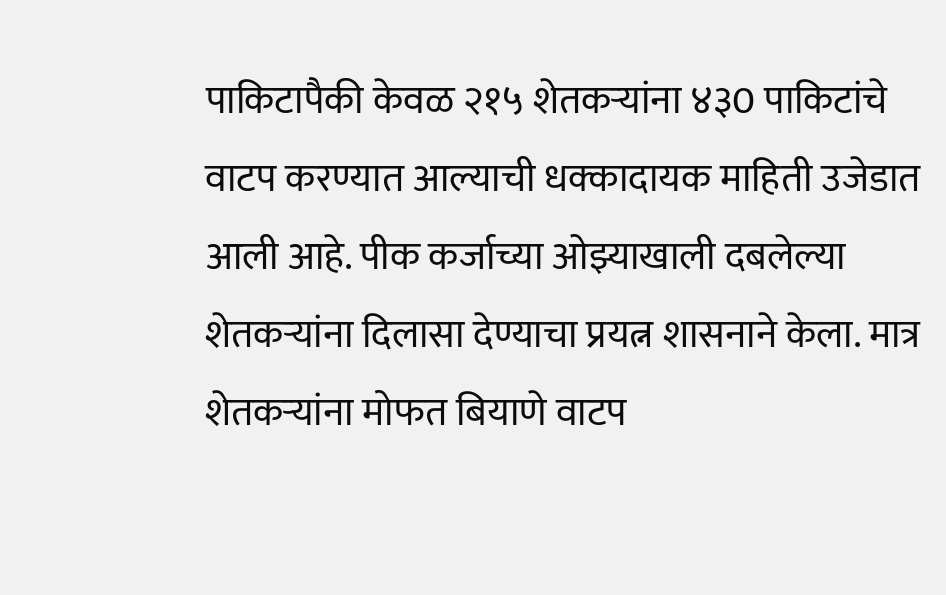पाकिटापैकी केवळ २१५ शेतकर्‍यांना ४३0 पाकिटांचे वाटप करण्यात आल्याची धक्कादायक माहिती उजेडात आली आहे. पीक कर्जाच्या ओझ्याखाली दबलेल्या शेतकर्‍यांना दिलासा देण्याचा प्रयत्न शासनाने केला. मात्र शेतकर्‍यांना मोफत बियाणे वाटप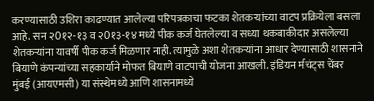करण्यासाठी उशिरा काढण्यात आलेल्या परिपत्रकाचा फटका शेतकर्‍यांच्या वाटप प्रक्रियेला बसला आहे. सन २0१२-१३ व २0१३-१४ मध्ये पीक कर्ज घेतलेल्या व सध्या थकबाकीदार असलेल्या शेतकर्‍यांना यावर्षी पीक कर्ज मिळणार नाही. त्यामुळे अशा शेतकर्‍यांना आधार देण्यासाठी शासनाने बियाणे कंपन्यांच्या सहकार्याने मोफत बियाणे वाटपाची योजना आखली. इंडियन र्मचंट्स चेंबर मुंबई (आयएमसी) या संस्थेमध्ये आणि शासनामध्ये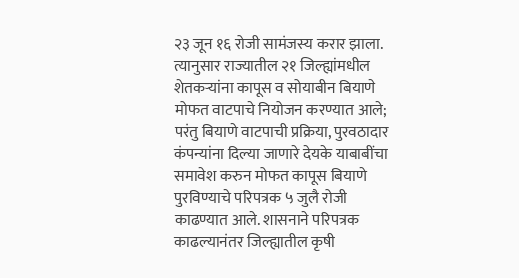२३ जून १६ रोजी सामंजस्य करार झाला. त्यानुसार राज्यातील २१ जिल्ह्यांमधील शेतकर्‍यांना कापूस व सोयाबीन बियाणे मोफत वाटपाचे नियोजन करण्यात आले; परंतु बियाणे वाटपाची प्रक्रिया, पुरवठादार कंपन्यांना दिल्या जाणारे देयके याबाबींचा समावेश करुन मोफत कापूस बियाणे पुरविण्याचे परिपत्रक ५ जुलै रोजी काढण्यात आले. शासनाने परिपत्रक काढल्यानंतर जिल्ह्यातील कृषी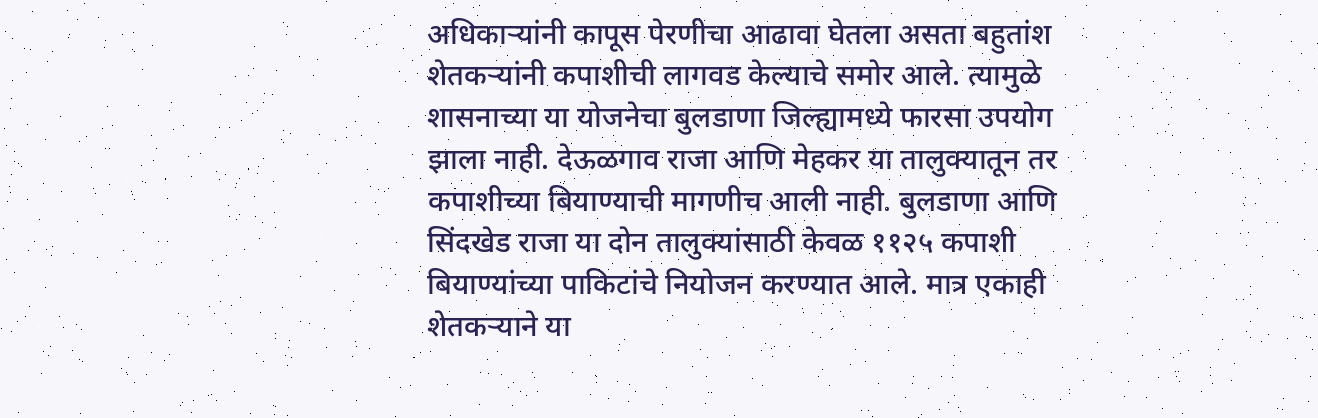अधिकार्‍यांनी कापूस पेरणीचा आढावा घेतला असता बहुतांश शेतकर्‍यांनी कपाशीची लागवड केल्याचे समोर आले. त्यामुळे शासनाच्या या योजनेचा बुलडाणा जिल्ह्यामध्ये फारसा उपयोग झाला नाही. देऊळगाव राजा आणि मेहकर या तालुक्यातून तर कपाशीच्या बियाण्याची मागणीच आली नाही. बुलडाणा आणि सिंदखेड राजा या दोन तालुक्यांसाठी केवळ ११२५ कपाशी बियाण्यांच्या पाकिटांचे नियोजन करण्यात आले. मात्र एकाही शेतकर्‍याने या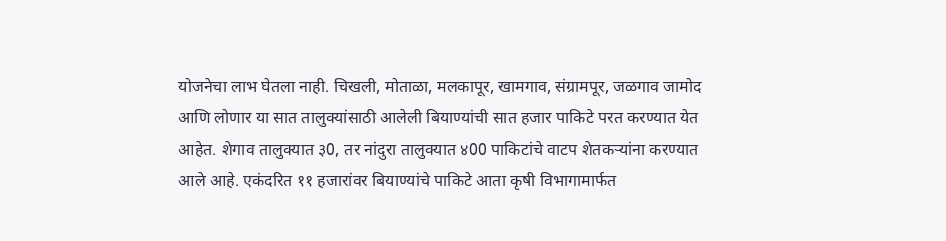योजनेचा लाभ घेतला नाही. चिखली, मोताळा, मलकापूर, खामगाव, संग्रामपूर, जळगाव जामोद आणि लोणार या सात तालुक्यांसाठी आलेली बियाण्यांची सात हजार पाकिटे परत करण्यात येत आहेत. शेगाव तालुक्यात ३0, तर नांदुरा तालुक्यात ४00 पाकिटांचे वाटप शेतकर्‍यांना करण्यात आले आहे. एकंदरित ११ हजारांवर बियाण्यांचे पाकिटे आता कृषी विभागामार्फत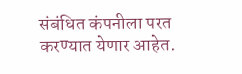संबंधित कंपनीला परत करण्यात येणार आहेत.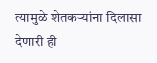त्यामुळे शेतकर्‍यांना दिलासा देणारी ही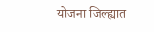योजना जिल्ह्यात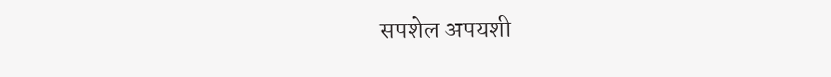सपशेल अपयशी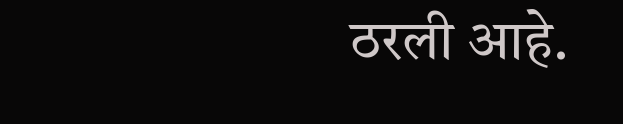ठरली आहे.